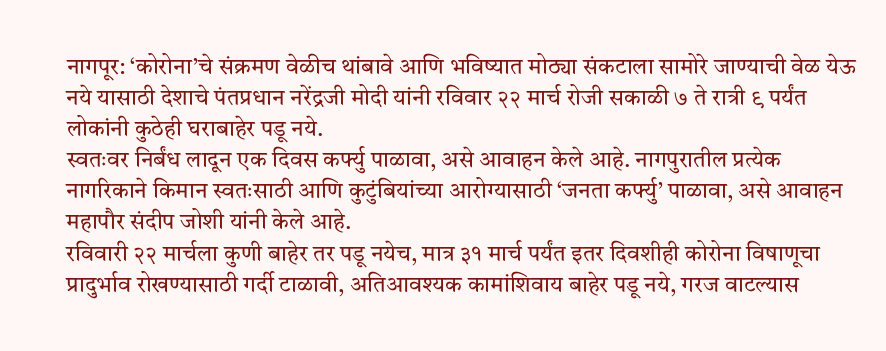नागपूर: ‘कोरोना’चे संक्रमण वेळीच थांबावे आणि भविष्यात मोठ्या संकटाला सामोरे जाण्याची वेळ येऊ नये यासाठी देशाचे पंतप्रधान नरेंद्रजी मोदी यांनी रविवार २२ मार्च रोजी सकाळी ७ ते रात्री ९ पर्यंत लोकांनी कुठेही घराबाहेर पडू नये.
स्वतःवर निर्बंध लादून एक दिवस कर्फ्यु पाळावा, असे आवाहन केले आहे. नागपुरातील प्रत्येक नागरिकाने किमान स्वतःसाठी आणि कुटुंबियांच्या आरोग्यासाठी ‘जनता कर्फ्यु’ पाळावा, असे आवाहन महापौर संदीप जोशी यांनी केले आहे.
रविवारी २२ मार्चला कुणी बाहेर तर पडू नयेच, मात्र ३१ मार्च पर्यंत इतर दिवशीही कोरोना विषाणूचा प्रादुर्भाव रोखण्यासाठी गर्दी टाळावी, अतिआवश्यक कामांशिवाय बाहेर पडू नये, गरज वाटल्यास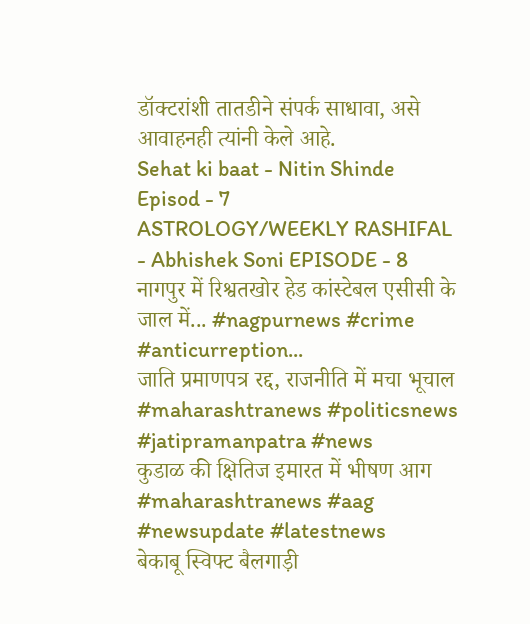डॉक्टरांशी तातडीने संपर्क साधावा, असे आवाहनही त्यांनी केले आहे.
Sehat ki baat - Nitin Shinde Episod - 7
ASTROLOGY/WEEKLY RASHIFAL - Abhishek Soni EPISODE - 8
नागपुर में रिश्वतखोर हेड कांस्टेबल एसीसी के जाल में... #nagpurnews #crime #anticurreption...
जाति प्रमाणपत्र रद्द, राजनीति में मचा भूचाल #maharashtranews #politicsnews #jatipramanpatra #news
कुडाळ की क्षितिज इमारत में भीषण आग #maharashtranews #aag #newsupdate #latestnews
बेकाबू स्विफ्ट बैलगाड़ी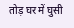तोड़ घर में घुसी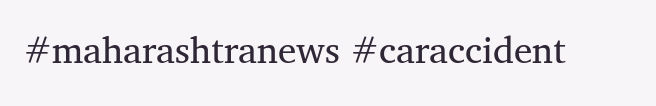#maharashtranews #caraccident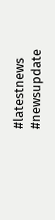#latestnews #newsupdate